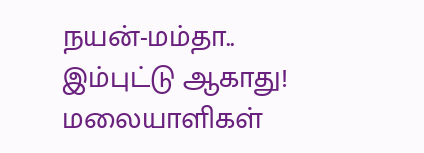நயன்-மம்தா.. இம்புட்டு ஆகாது!
மலையாளிகள்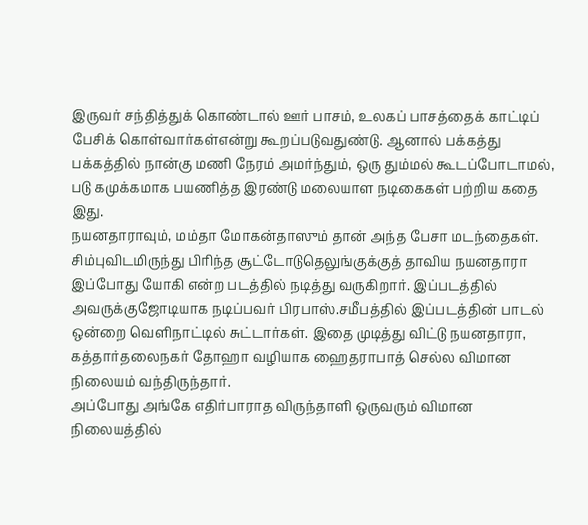இருவர் சந்தித்துக் கொண்டால் ஊர் பாசம், உலகப் பாசத்தைக் காட்டிப் பேசிக் கொள்வார்கள்என்று கூறப்படுவதுண்டு. ஆனால் பக்கத்து பக்கத்தில் நான்கு மணி நேரம் அமர்ந்தும், ஒரு தும்மல் கூடப்போடாமல், படு கமுக்கமாக பயணித்த இரண்டு மலையாள நடிகைகள் பற்றிய கதை இது.
நயனதாராவும், மம்தா மோகன்தாஸும் தான் அந்த பேசா மடந்தைகள். சிம்புவிடமிருந்து பிரிந்த சூட்டோடுதெலுங்குக்குத் தாவிய நயனதாரா இப்போது யோகி என்ற படத்தில் நடித்து வருகிறார். இப்படத்தில் அவருக்குஜோடியாக நடிப்பவர் பிரபாஸ்.சமீபத்தில் இப்படத்தின் பாடல் ஒன்றை வெளிநாட்டில் சுட்டார்கள். இதை முடித்து விட்டு நயனதாரா, கத்தார்தலைநகர் தோஹா வழியாக ஹைதராபாத் செல்ல விமான நிலையம் வந்திருந்தார்.
அப்போது அங்கே எதிர்பாராத விருந்தாளி ஒருவரும் விமான நிலையத்தில்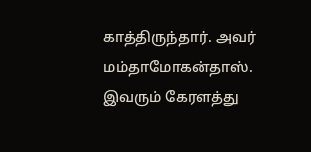காத்திருந்தார். அவர் மம்தாமோகன்தாஸ். இவரும் கேரளத்து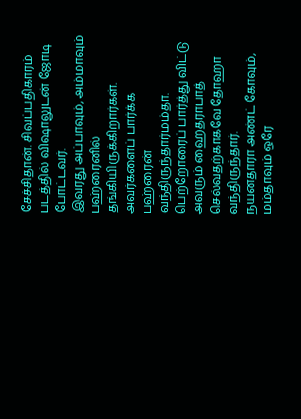சேச்சிதான். சிவப்பதிகாரம் படத்தில் விஷாலுடன் ஜோடி போட்டவர்.
இவரது அப்பாவும், அம்மாவும் பஹ்ரைனில் தங்கியிருக்கிறார்கள். அவர்களைப் பார்க்க பஹ்ரைன் வந்திருந்தார்மம்தா. பெற்றோரைப் பார்த்து விட்டு அவரும் ஹைதராபாத் செல்வதற்காகவே தோஹா வந்திருந்தார்.
நயனதாரா அண்ட் கோவும், மம்தாவும் ஒரே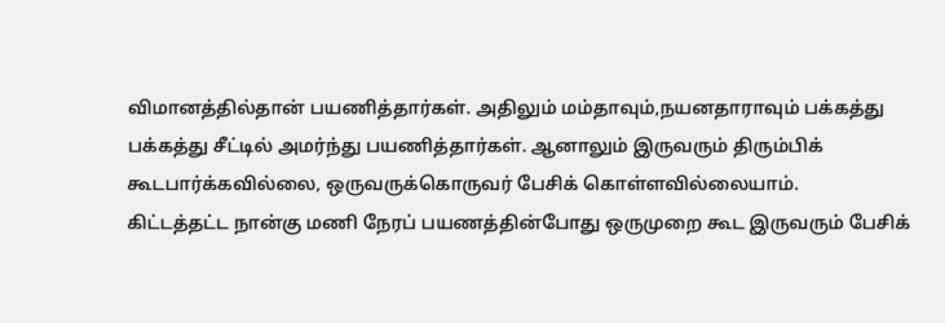விமானத்தில்தான் பயணித்தார்கள். அதிலும் மம்தாவும்,நயனதாராவும் பக்கத்து பக்கத்து சீட்டில் அமர்ந்து பயணித்தார்கள். ஆனாலும் இருவரும் திரும்பிக் கூடபார்க்கவில்லை, ஒருவருக்கொருவர் பேசிக் கொள்ளவில்லையாம்.
கிட்டத்தட்ட நான்கு மணி நேரப் பயணத்தின்போது ஒருமுறை கூட இருவரும் பேசிக்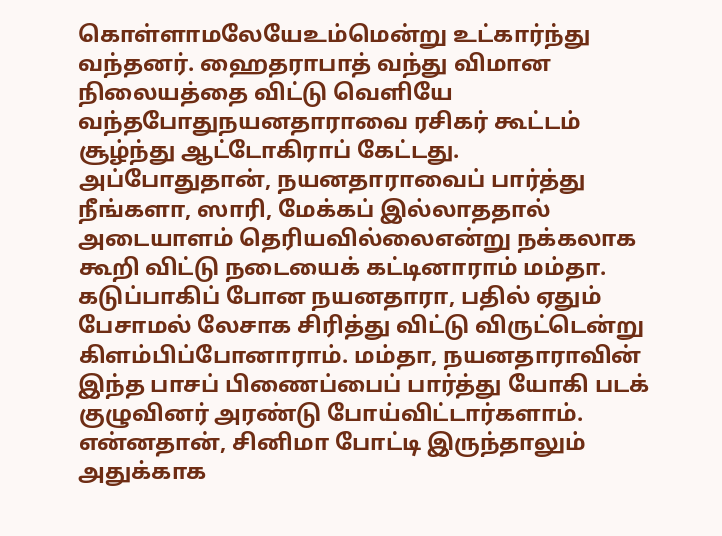கொள்ளாமலேயேஉம்மென்று உட்கார்ந்து வந்தனர். ஹைதராபாத் வந்து விமான நிலையத்தை விட்டு வெளியே வந்தபோதுநயனதாராவை ரசிகர் கூட்டம் சூழ்ந்து ஆட்டோகிராப் கேட்டது.
அப்போதுதான், நயனதாராவைப் பார்த்து நீங்களா, ஸாரி, மேக்கப் இல்லாததால் அடையாளம் தெரியவில்லைஎன்று நக்கலாக கூறி விட்டு நடையைக் கட்டினாராம் மம்தா.
கடுப்பாகிப் போன நயனதாரா, பதில் ஏதும் பேசாமல் லேசாக சிரித்து விட்டு விருட்டென்று கிளம்பிப்போனாராம். மம்தா, நயனதாராவின் இந்த பாசப் பிணைப்பைப் பார்த்து யோகி படக் குழுவினர் அரண்டு போய்விட்டார்களாம்.
என்னதான், சினிமா போட்டி இருந்தாலும் அதுக்காக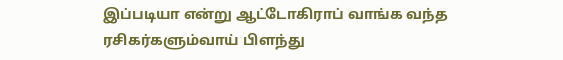இப்படியா என்று ஆட்டோகிராப் வாங்க வந்த ரசிகர்களும்வாய் பிளந்து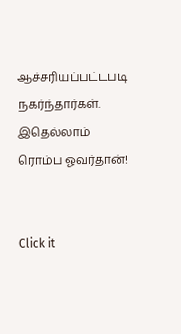ஆச்சரியப்பட்டபடி நகர்ந்தார்கள்.
இதெல்லாம் ரொம்ப ஓவர்தான்!


Click it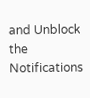and Unblock the Notifications